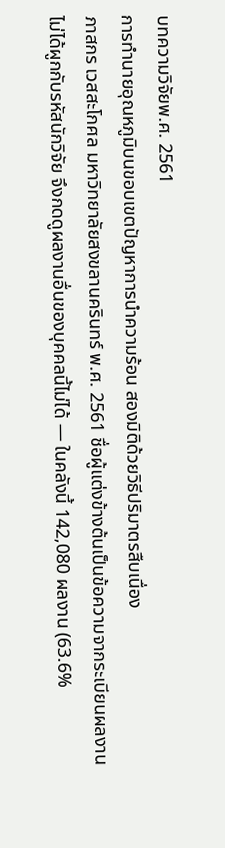บทความวิจัยพ.ศ. 2561
การทำนายอุณหภูมิบนขอบเขตปัญหาการนำความร้อน สองมิติด้วยวิธีปริมาตรสืบเนื่อง
ภาสกร เวสสะโกศล มหาวิทยาลัยสงขลานครินทร์ พ.ศ. 2561 ชื่อผู้แต่งข้างต้นเป็นข้อความจากระเบียนผลงาน ไม่ได้ผูกกับรหัสนักวิจัย จึงกดดูผลงานอื่นของบุคคลนี้ไม่ได้ — ในคลังนี้ 142,080 ผลงาน (63.6%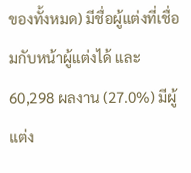ของทั้งหมด) มีชื่อผู้แต่งที่เชื่อมกับหน้าผู้แต่งได้ และ 60,298 ผลงาน (27.0%) มีผู้แต่ง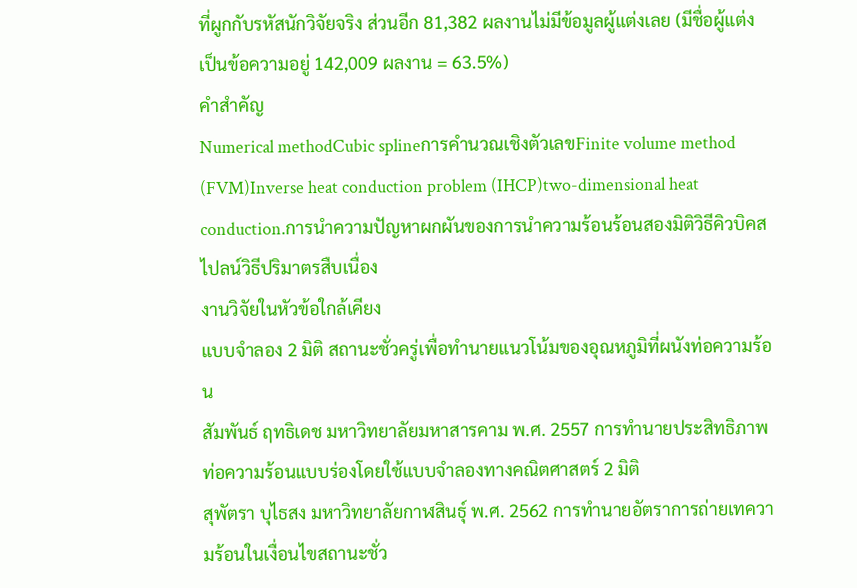ที่ผูกกับรหัสนักวิจัยจริง ส่วนอีก 81,382 ผลงานไม่มีข้อมูลผู้แต่งเลย (มีชื่อผู้แต่งเป็นข้อความอยู่ 142,009 ผลงาน = 63.5%)
คำสำคัญ
Numerical methodCubic splineการคำนวณเชิงตัวเลขFinite volume method (FVM)Inverse heat conduction problem (IHCP)two-dimensional heat conduction.การนำความปัญหาผกผันของการนำความร้อนร้อนสองมิติวิธีคิวบิคสไปลน์วิธีปริมาตรสืบเนื่อง
งานวิจัยในหัวข้อใกล้เคียง
แบบจำลอง 2 มิติ สถานะชั่วครู่เพื่อทำนายแนวโน้มของอุณหภูมิที่ผนังท่อความร้อน
สัมพันธ์ ฤทธิเดช มหาวิทยาลัยมหาสารคาม พ.ศ. 2557 การทำนายประสิทธิภาพท่อความร้อนแบบร่องโดยใช้แบบจำลองทางคณิตศาสตร์ 2 มิติ
สุพัตรา บุไธสง มหาวิทยาลัยกาฬสินธุ์ พ.ศ. 2562 การทำนายอัตราการถ่ายเทความร้อนในเงื่อนไขสถานะชั่ว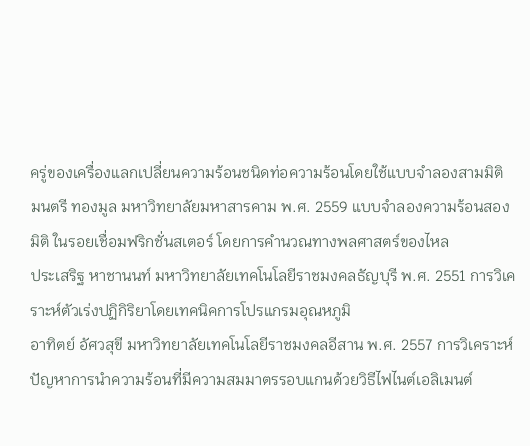ครู่ของเครื่องแลกเปลี่ยนความร้อนชนิดท่อความร้อนโดยใช้แบบจำลองสามมิติ
มนตรี ทองมูล มหาวิทยาลัยมหาสารคาม พ.ศ. 2559 แบบจำลองความร้อนสองมิติ ในรอยเชื่อมฟริกชั่นสเตอร์ โดยการคำนวณทางพลศาสตร์ของไหล
ประเสริฐ หาชานนท์ มหาวิทยาลัยเทคโนโลยีราชมงคลธัญบุรี พ.ศ. 2551 การวิเคราะห์ตัวเร่งปฏิกิริยาโดยเทคนิคการโปรแกรมอุณหภูมิ
อาทิตย์ อัศวสุขี มหาวิทยาลัยเทคโนโลยีราชมงคลอีสาน พ.ศ. 2557 การวิเคราะห์ปัญหาการนำความร้อนที่มีความสมมาตรรอบแกนด้วยวิธีไฟไนต์เอลิเมนต์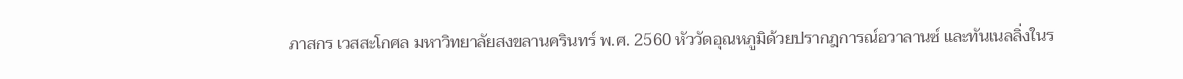ภาสกร เวสสะโกศล มหาวิทยาลัยสงขลานครินทร์ พ.ศ. 2560 หัววัดอุณหภูมิด้วยปรากฎการณ์อวาลานซ์ และทันเนลลิ่งในร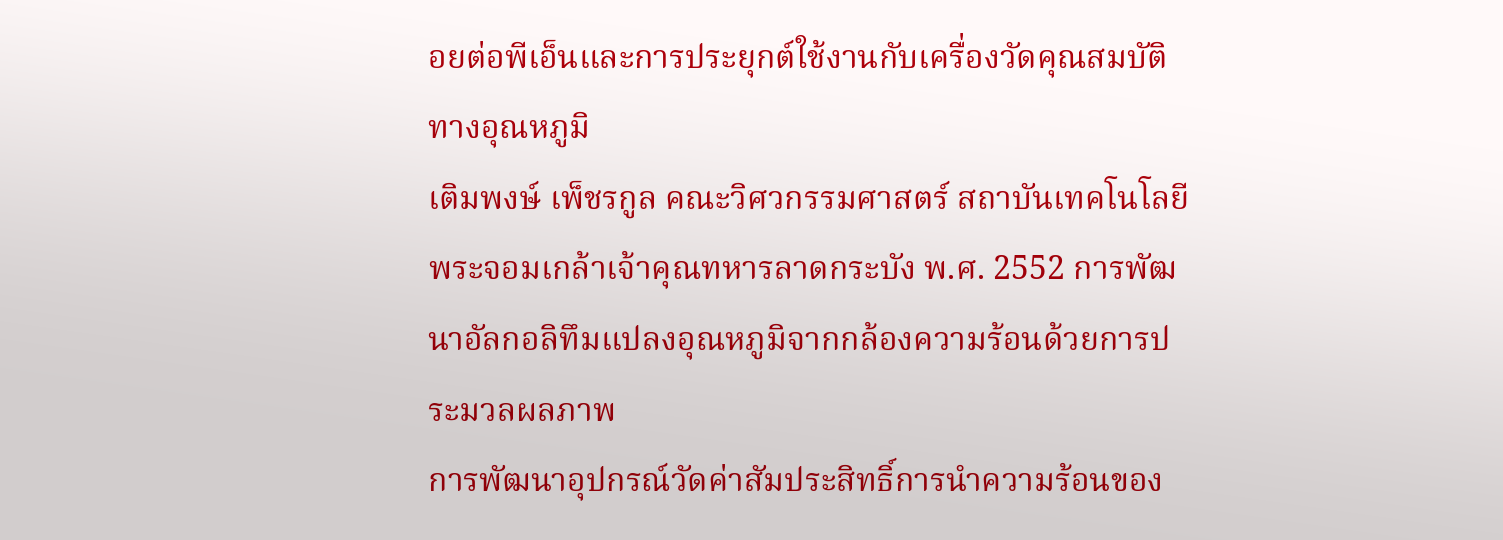อยต่อพีเอ็นและการประยุกต์ใช้งานกับเครื่องวัดคุณสมบัติทางอุณหภูมิ
เติมพงษ์ เพ็ชรกูล คณะวิศวกรรมศาสตร์ สถาบันเทคโนโลยีพระจอมเกล้าเจ้าคุณทหารลาดกระบัง พ.ศ. 2552 การพัฒนาอัลกอลิทึมแปลงอุณหภูมิจากกล้องความร้อนด้วยการประมวลผลภาพ
การพัฒนาอุปกรณ์วัดค่าสัมประสิทธิ์การนำความร้อนของ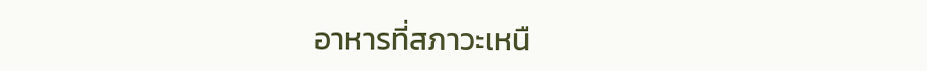อาหารที่สภาวะเหนื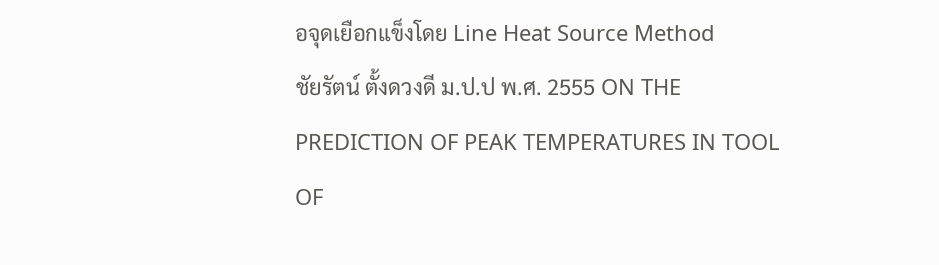อจุดเยือกแข็งโดย Line Heat Source Method
ชัยรัตน์ ตั้งดวงดี ม.ป.ป พ.ศ. 2555 ON THE PREDICTION OF PEAK TEMPERATURES IN TOOL OF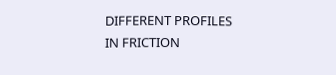DIFFERENT PROFILES IN FRICTION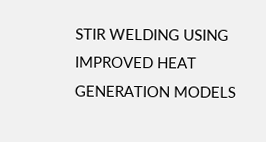STIR WELDING USING IMPROVED HEAT GENERATION MODELS